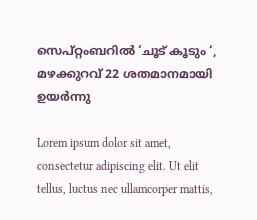സെപ്റ്റംബറില്‍ ‘ചൂട് കൂടും ‘, മഴക്കുറവ് 22 ശതമാനമായി ഉയര്‍ന്നു

Lorem ipsum dolor sit amet, consectetur adipiscing elit. Ut elit tellus, luctus nec ullamcorper mattis,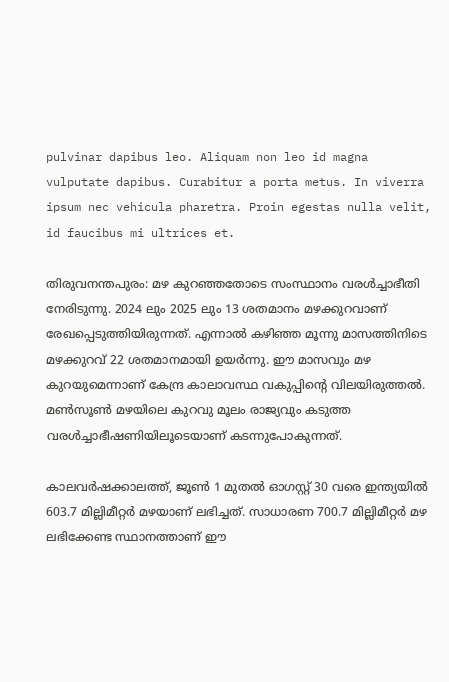pulvinar dapibus leo. Aliquam non leo id magna vulputate dapibus. Curabitur a porta metus. In viverra ipsum nec vehicula pharetra. Proin egestas nulla velit, id faucibus mi ultrices et.

തിരുവനന്തപുരം: മഴ കുറഞ്ഞതോടെ സംസ്ഥാനം വരള്‍ച്ചാഭീതി നേരിടുന്നു. 2024 ലും 2025 ലും 13 ശതമാനം മഴക്കുറവാണ് രേഖപ്പെടുത്തിയിരുന്നത്. എന്നാല്‍ കഴിഞ്ഞ മൂന്നു മാസത്തിനിടെ മഴക്കുറവ് 22 ശതമാനമായി ഉയര്‍ന്നു. ഈ മാസവും മഴ കുറയുമെന്നാണ് കേന്ദ്ര കാലാവസ്ഥ വകുപ്പിന്റെ വിലയിരുത്തല്‍. മണ്‍സൂണ്‍ മഴയിലെ കുറവു മൂലം രാജ്യവും കടുത്ത വരള്‍ച്ചാഭീഷണിയിലൂടെയാണ് കടന്നുപോകുന്നത്.

കാലവര്‍ഷക്കാലത്ത്, ജൂണ്‍ 1 മുതല്‍ ഓഗസ്റ്റ് 30 വരെ ഇന്ത്യയില്‍ 603.7 മില്ലിമീറ്റര്‍ മഴയാണ് ലഭിച്ചത്. സാധാരണ 700.7 മില്ലിമീറ്റര്‍ മഴ ലഭിക്കേണ്ട സ്ഥാനത്താണ് ഈ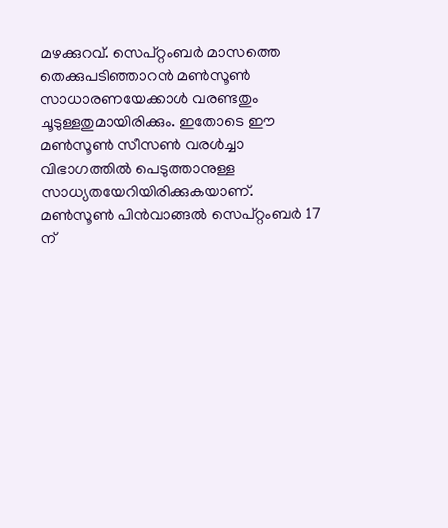മഴക്കുറവ്. സെപ്റ്റംബര്‍ മാസത്തെ തെക്കുപടിഞ്ഞാറന്‍ മണ്‍സൂണ്‍ സാധാരണയേക്കാള്‍ വരണ്ടതും ചൂടുള്ളതുമായിരിക്കും. ഇതോടെ ഈ മണ്‍സൂണ്‍ സീസണ്‍ വരള്‍ച്ചാ വിഭാഗത്തില്‍ പെടുത്താനുള്ള സാധ്യതയേറിയിരിക്കുകയാണ്. മണ്‍സൂണ്‍ പിന്‍വാങ്ങല്‍ സെപ്റ്റംബര്‍ 17 ന്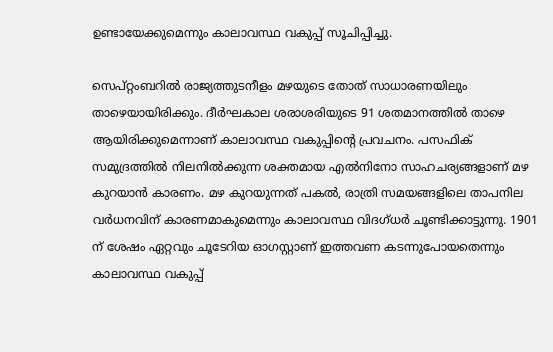ഉണ്ടായേക്കുമെന്നും കാലാവസ്ഥ വകുപ്പ് സൂചിപ്പിച്ചു.

സെപ്റ്റംബറില്‍ രാജ്യത്തുടനീളം മഴയുടെ തോത് സാധാരണയിലും താഴെയായിരിക്കും. ദീര്‍ഘകാല ശരാശരിയുടെ 91 ശതമാനത്തില്‍ താഴെ ആയിരിക്കുമെന്നാണ് കാലാവസ്ഥ വകുപ്പിന്റെ പ്രവചനം. പസഫിക് സമുദ്രത്തില്‍ നിലനില്‍ക്കുന്ന ശക്തമായ എല്‍നിനോ സാഹചര്യങ്ങളാണ് മഴ കുറയാന്‍ കാരണം. മഴ കുറയുന്നത് പകല്‍, രാത്രി സമയങ്ങളിലെ താപനില വര്‍ധനവിന് കാരണമാകുമെന്നും കാലാവസ്ഥ വിദഗ്ധര്‍ ചൂണ്ടിക്കാട്ടുന്നു. 1901 ന് ശേഷം ഏറ്റവും ചൂടേറിയ ഓഗസ്റ്റാണ് ഇത്തവണ കടന്നുപോയതെന്നും കാലാവസ്ഥ വകുപ്പ്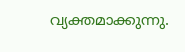വ്യക്തമാക്കുന്നു.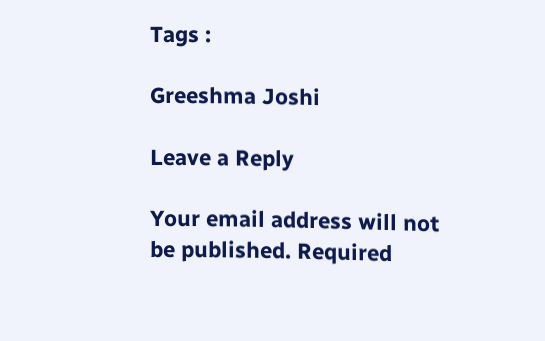Tags :

Greeshma Joshi

Leave a Reply

Your email address will not be published. Required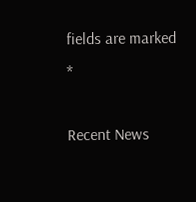fields are marked *

Recent News